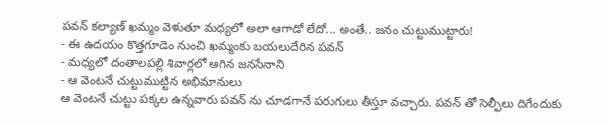పవన్ కల్యాణ్ ఖమ్మం వెళుతూ మధ్యలో అలా ఆగాడో లేదో... అంతే.. జనం చుట్టుముట్టారు!
- ఈ ఉదయం కొత్తగూడెం నుంచి ఖమ్మంకు బయలుదేరిన పవన్
- మధ్యలో దంతాలపల్లి శివార్లలో ఆగిన జనసేనాని
- ఆ వెంటనే చుట్టుముట్టిన అభిమానులు
ఆ వెంటనే చుట్టు పక్కల ఉన్నవారు పవన్ ను చూడగానే పరుగులు తీస్తూ వచ్చారు. పవన్ తో సెల్ఫీలు దిగేందుకు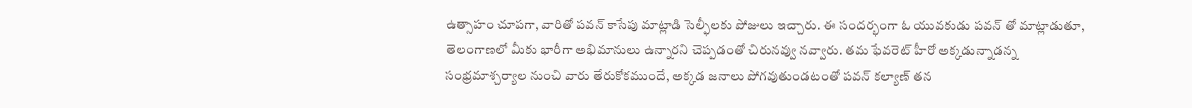ఉత్సాహం చూపగా, వారితో పవన్ కాసేపు మాట్లాడి సెల్ఫీలకు పోజులు ఇచ్చారు. ఈ సందర్భంగా ఓ యువకుడు పవన్ తో మాట్లాడుతూ, తెలంగాణలో మీకు భారీగా అభిమానులు ఉన్నారని చెప్పడంతో చిరునవ్వు నవ్వారు. తమ ఫేవరెట్ హీరో అక్కడున్నాడన్న సంభ్రమాశ్చర్యాల నుంచి వారు తేరుకోకముందే, అక్కడ జనాలు పోగవుతుండటంతో పవన్ కల్యాణ్ తన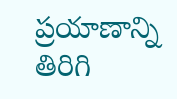ప్రయాణాన్ని తిరిగి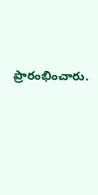ప్రారంభించారు.